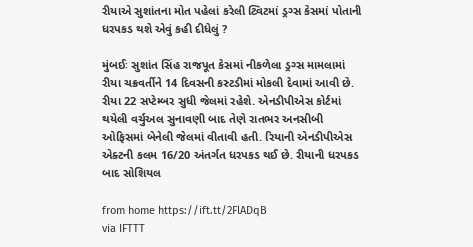રીયાએ સુશાંતના મોત પહેલાં કરેલી ટ્વિટમાં ડ્રગ્સ કેસમાં પોતાની ધરપકડ થશે એવું કહી દીધેલું ?

મુંબઈઃ સુશાંત સિંહ રાજપૂત કેસમાં નીકળેલા ડ્રગ્સ મામલામાં રીયા ચક્રવર્તીને 14 દિવસની કસ્ટડીમાં મોકલી દેવામાં આવી છે. રીયા 22 સપ્ટેમ્બર સુધી જેલમાં રહેશે. એનડીપીએસ કોર્ટમાં થયેલી વર્ચુઅલ સુનાવણી બાદ તેણે રાતભર અનસીબી ઓફિસમાં બેનેલી જેલમાં વીતાવી હતી. રિયાની એનડીપીએસ એક્ટની કલમ 16/20 અંતર્ગત ધરપકડ થઈ છે. રીયાની ધરપકડ બાદ સોશિયલ

from home https://ift.tt/2FlADqB
via IFTTT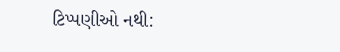ટિપ્પણીઓ નથી: